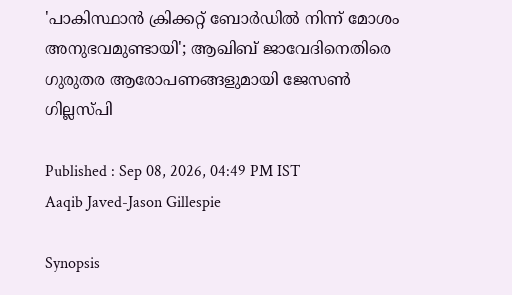'പാകിസ്ഥാന്‍ ക്രിക്കറ്റ് ബോര്‍ഡില്‍ നിന്ന് മോശം അനുഭവമുണ്ടായി'; ആഖിബ് ജാവേദിനെതിരെ ഗുരുതര ആരോപണങ്ങളുമായി ജേസണ്‍ ഗില്ലസ്പി

Published : Sep 08, 2026, 04:49 PM IST
Aaqib Javed-Jason Gillespie

Synopsis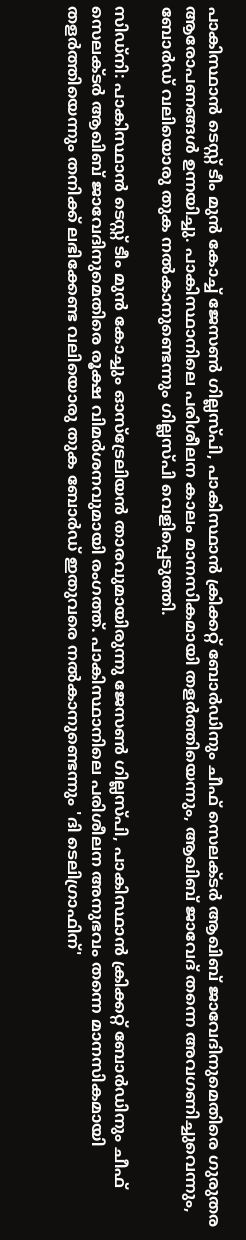പാകിസ്ഥാന്‍ ടെസ്റ്റ് ടീം മുന്‍ കോച്ച് ജേസണ്‍ ഗില്ലസ്പി, പാകിസ്ഥാന്‍ ക്രിക്കറ്റ് ബോര്‍ഡിനും ചീഫ് സെലക്ടര്‍ ആഖിബ് ജാവേദിനുമെതിരെ ഗുരുതര ആരോപണങ്ങള്‍ ഉന്നയിച്ചു. പാകിസ്ഥാനിലെ പരിശീലന കാലം മാനസികമായി തളര്‍ത്തിയെന്നും, ആഖിബ് ജാവേദ് തന്നെ അവഗണിച്ചുവെന്നും, ബോര്‍ഡ് വലിയൊരു തുക നല്‍കാനുണ്ടെന്നും ഗില്ലസ്പി വെളിപ്പെടുത്തി.

സിഡ്‌നി: പാകിസ്ഥാന്‍ ടെസ്റ്റ് ടീം മുന്‍ കോച്ചും ഓസ്‌ട്രേലിയന്‍ താരവുമായിരുന്നു ജേസണ്‍ ഗില്ലസ്പി, പാകിസ്ഥാന്‍ ക്രിക്കറ്റ് ബോര്‍ഡിനും ചീഫ് സെലക്ടര്‍ ആഖിബ് ജാവേദിനുമെതിരെ രൂക്ഷ വിമര്‍ശനവുമായി രംഗത്ത്. പാകിസ്ഥാനിലെ പരിശീലന അനുഭവം തന്നെ മാനസികമായി തളര്‍ത്തിയെന്നും തനിക്ക് ലഭിക്കേണ്ട വലിയൊരു തുക ബോര്‍ഡ് ഇതുവരെ നല്‍കാനുണ്ടെന്നും 'ദി ടെലിഗ്രാഫിന്'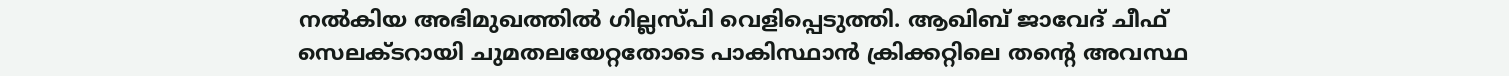നല്‍കിയ അഭിമുഖത്തില്‍ ഗില്ലസ്പി വെളിപ്പെടുത്തി. ആഖിബ് ജാവേദ് ചീഫ് സെലക്ടറായി ചുമതലയേറ്റതോടെ പാകിസ്ഥാന്‍ ക്രിക്കറ്റിലെ തന്റെ അവസ്ഥ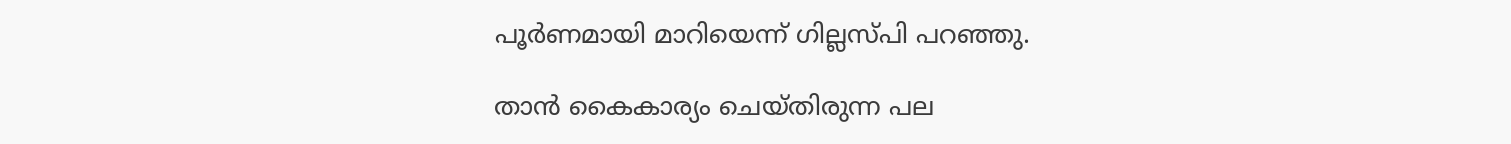പൂര്‍ണമായി മാറിയെന്ന് ഗില്ലസ്പി പറഞ്ഞു.

താന്‍ കൈകാര്യം ചെയ്തിരുന്ന പല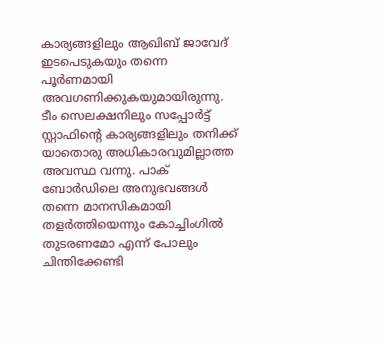കാര്യങ്ങളിലും ആഖിബ് ജാവേദ് ഇടപെടുകയും തന്നെ പൂര്‍ണമായി അവഗണിക്കുകയുമായിരുന്നു. ടീം സെലക്ഷനിലും സപ്പോര്‍ട്ട് സ്റ്റാഫിന്റെ കാര്യങ്ങളിലും തനിക്ക് യാതൊരു അധികാരവുമില്ലാത്ത അവസ്ഥ വന്നു. പാക് ബോര്‍ഡിലെ അനുഭവങ്ങള്‍ തന്നെ മാനസികമായി തളര്‍ത്തിയെന്നും കോച്ചിംഗില്‍ തുടരണമോ എന്ന് പോലും ചിന്തിക്കേണ്ടി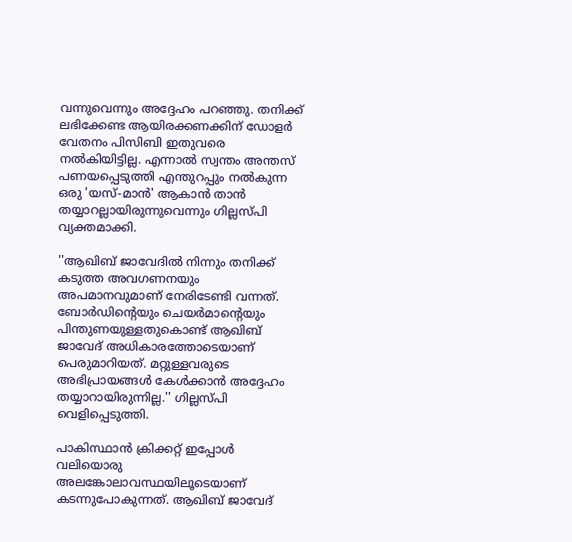വന്നുവെന്നും അദ്ദേഹം പറഞ്ഞു. തനിക്ക് ലഭിക്കേണ്ട ആയിരക്കണക്കിന് ഡോളര്‍ വേതനം പിസിബി ഇതുവരെ നല്‍കിയിട്ടില്ല. എന്നാല്‍ സ്വന്തം അന്തസ് പണയപ്പെടുത്തി എന്തുറപ്പും നല്‍കുന്ന ഒരു 'യസ്-മാന്‍' ആകാന്‍ താന്‍ തയ്യാറല്ലായിരുന്നുവെന്നും ഗില്ലസ്പി വ്യക്തമാക്കി.

''ആഖിബ് ജാവേദില്‍ നിന്നും തനിക്ക് കടുത്ത അവഗണനയും അപമാനവുമാണ് നേരിടേണ്ടി വന്നത്. ബോര്‍ഡിന്റെയും ചെയര്‍മാന്റെയും പിന്തുണയുള്ളതുകൊണ്ട് ആഖിബ് ജാവേദ് അധികാരത്തോടെയാണ് പെരുമാറിയത്. മറ്റുള്ളവരുടെ അഭിപ്രായങ്ങള്‍ കേള്‍ക്കാന്‍ അദ്ദേഹം തയ്യാറായിരുന്നില്ല.'' ഗില്ലസ്പി വെളിപ്പെടുത്തി.

പാകിസ്ഥാന്‍ ക്രിക്കറ്റ് ഇപ്പോള്‍ വലിയൊരു അലങ്കോലാവസ്ഥയിലൂടെയാണ് കടന്നുപോകുന്നത്. ആഖിബ് ജാവേദ്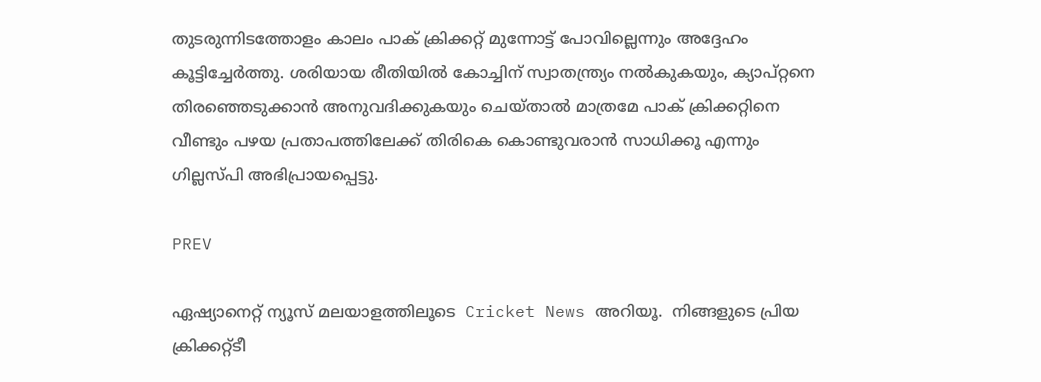തുടരുന്നിടത്തോളം കാലം പാക് ക്രിക്കറ്റ് മുന്നോട്ട് പോവില്ലെന്നും അദ്ദേഹം കൂട്ടിച്ചേര്‍ത്തു. ശരിയായ രീതിയില്‍ കോച്ചിന് സ്വാതന്ത്ര്യം നല്‍കുകയും, ക്യാപ്റ്റനെ തിരഞ്ഞെടുക്കാന്‍ അനുവദിക്കുകയും ചെയ്താല്‍ മാത്രമേ പാക് ക്രിക്കറ്റിനെ വീണ്ടും പഴയ പ്രതാപത്തിലേക്ക് തിരികെ കൊണ്ടുവരാന്‍ സാധിക്കൂ എന്നും ഗില്ലസ്പി അഭിപ്രായപ്പെട്ടു.

PREV

ഏഷ്യാനെറ്റ് ന്യൂസ് മലയാളത്തിലൂടെ  Cricket News അറിയൂ.  നിങ്ങളുടെ പ്രിയ ക്രിക്കറ്റ്ടീ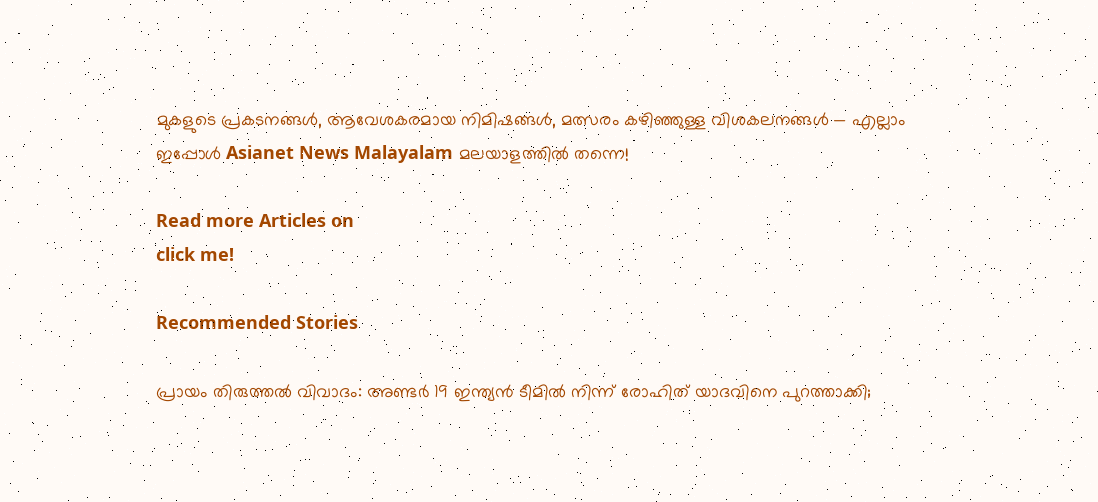മുകളുടെ പ്രകടനങ്ങൾ, ആവേശകരമായ നിമിഷങ്ങൾ, മത്സരം കഴിഞ്ഞുള്ള വിശകലനങ്ങൾ — എല്ലാം ഇപ്പോൾ Asianet News Malayalam മലയാളത്തിൽ തന്നെ!

Read more Articles on
click me!

Recommended Stories

പ്രായം തിരുത്തല്‍ വിവാദം: അണ്ടര്‍ 19 ഇന്ത്യന്‍ ടീമില്‍ നിന്ന് രോഹിത് യാദവിനെ പുറത്താക്കി;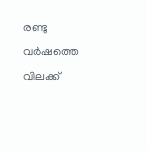രണ്ടു വര്‍ഷത്തെ വിലക്ക്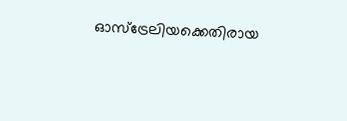ഓസ്ട്രേലിയക്കെതിരായ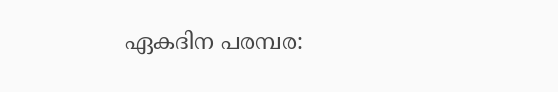ഏകദിന പരമ്പര: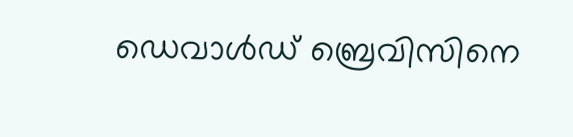ഡെവാൾഡ് ബ്രെവിസിനെ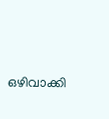ഒഴിവാക്കി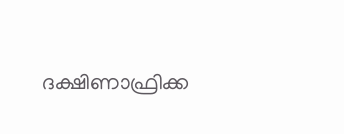ദക്ഷിണാഫ്രിക്ക